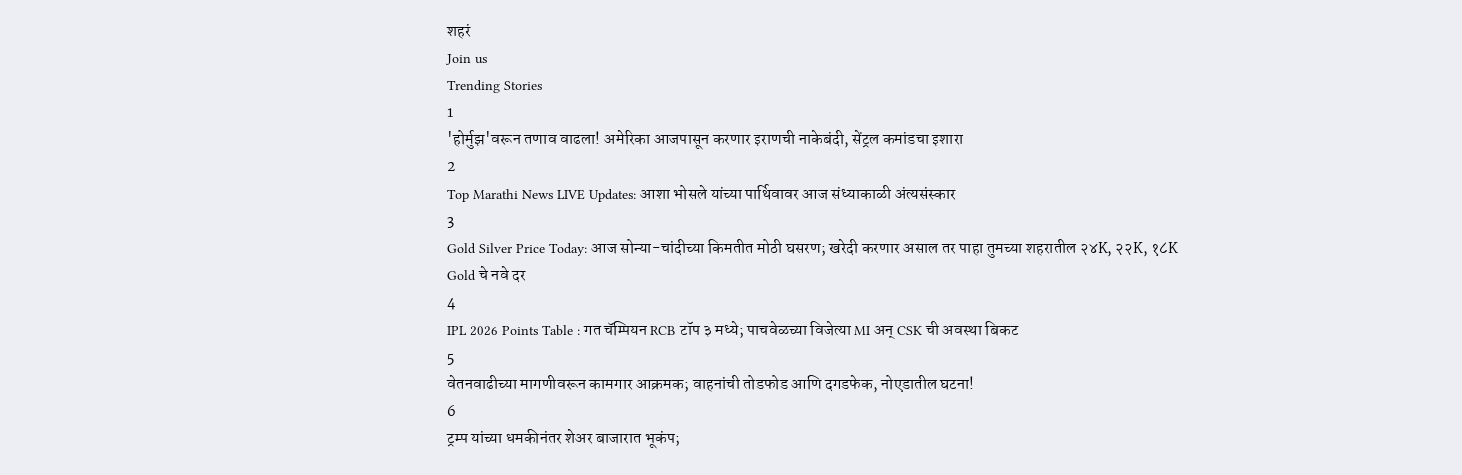शहरं
Join us
Trending Stories
1
'होर्मुझ'वरून तणाव वाढला! अमेरिका आजपासून करणार इराणची नाकेबंदी, सेंट्रल कमांडचा इशारा
2
Top Marathi News LIVE Updates: आशा भोसले यांच्या पार्थिवावर आज संध्याकाळी अंत्यसंस्कार
3
Gold Silver Price Today: आज सोन्या-चांदीच्या किमतीत मोठी घसरण; खरेदी करणार असाल तर पाहा तुमच्या शहरातील २४K, २२K, १८K Gold चे नवे दर
4
IPL 2026 Points Table : गत चॅम्पियन RCB टॉप ३ मध्ये; पाचवेळच्या विजेत्या MI अन् CSK ची अवस्था बिकट
5
वेतनवाढीच्या मागणीवरून कामगार आक्रमक; वाहनांची तोडफोड आणि दगडफेक, नोएडातील घटना!
6
ट्रम्प यांच्या धमकीनंतर शेअर बाजारात भूकंप;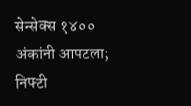सेन्सेक्स १४०० अंकांनी आपटला; निफ्टी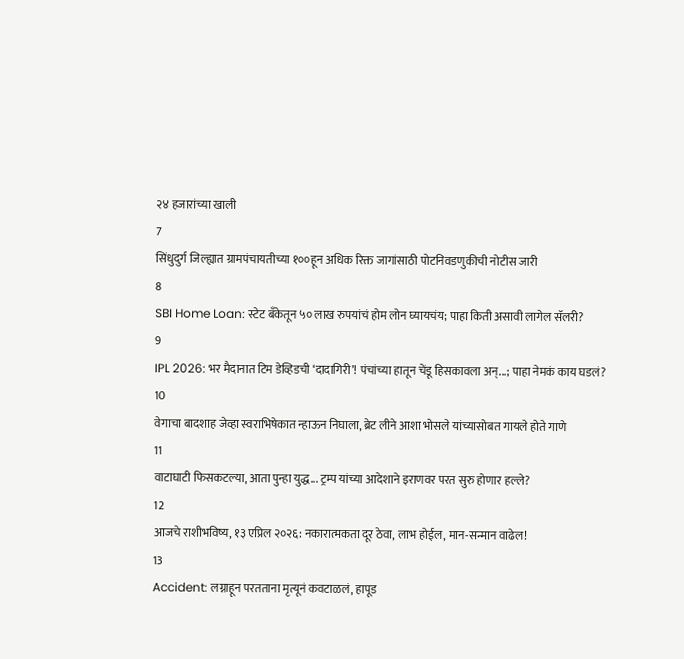२४ हजारांच्या खाली
7
सिंधुदुर्ग जिल्ह्यात ग्रामपंचायतीच्या १००हून अधिक रिक्त जागांसाठी पोटनिवडणुकीची नोटीस जारी
8
SBI Home Loan: स्टेट बँकेतून ५० लाख रुपयांचं होम लोन घ्यायचंय; पाहा किती असावी लागेल सॅलरी?
9
IPL 2026: भर मैदानात टिम डेव्हिडची ‘दादागिरी’! पंचांच्या हातून चेंडू हिसकावला अन्...; पाहा नेमकं काय घडलं?
10
वेगाचा बादशाह जेव्हा स्वराभिषेकात न्हाऊन निघाला, ब्रेट लीने आशा भोसले यांच्यासोबत गायले होते गाणे
11
वाटाघाटी फिसकटल्या, आता पुन्हा युद्ध... ट्रम्प यांच्या आदेशाने इराणवर परत सुरु होणार हल्ले?
12
आजचे राशीभविष्य, १३ एप्रिल २०२६: नकारात्मकता दूर ठेवा, लाभ होईल, मान-सन्मान वाढेल!
13
Accident: लग्नाहून परतताना मृत्यूनं कवटाळलं, हापूड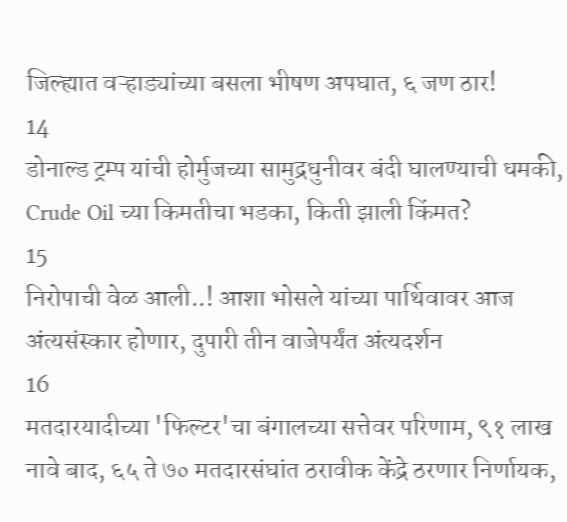जिल्ह्यात वऱ्हाड्यांच्या बसला भीषण अपघात, ६ जण ठार!
14
डोनाल्ड ट्रम्प यांची होर्मुजच्या सामुद्रधुनीवर बंदी घालण्याची धमकी, Crude Oil च्या किमतीचा भडका, किती झाली किंमत?
15
निरोपाची वेळ आली..! आशा भोसले यांच्या पार्थिवावर आज अंत्यसंस्कार होणार, दुपारी तीन वाजेपर्यंत अंत्यदर्शन
16
मतदारयादीच्या 'फिल्टर'चा बंगालच्या सत्तेवर परिणाम, ९१ लाख नावे बाद, ६५ ते ७० मतदारसंघांत ठरावीक केंद्रे ठरणार निर्णायक,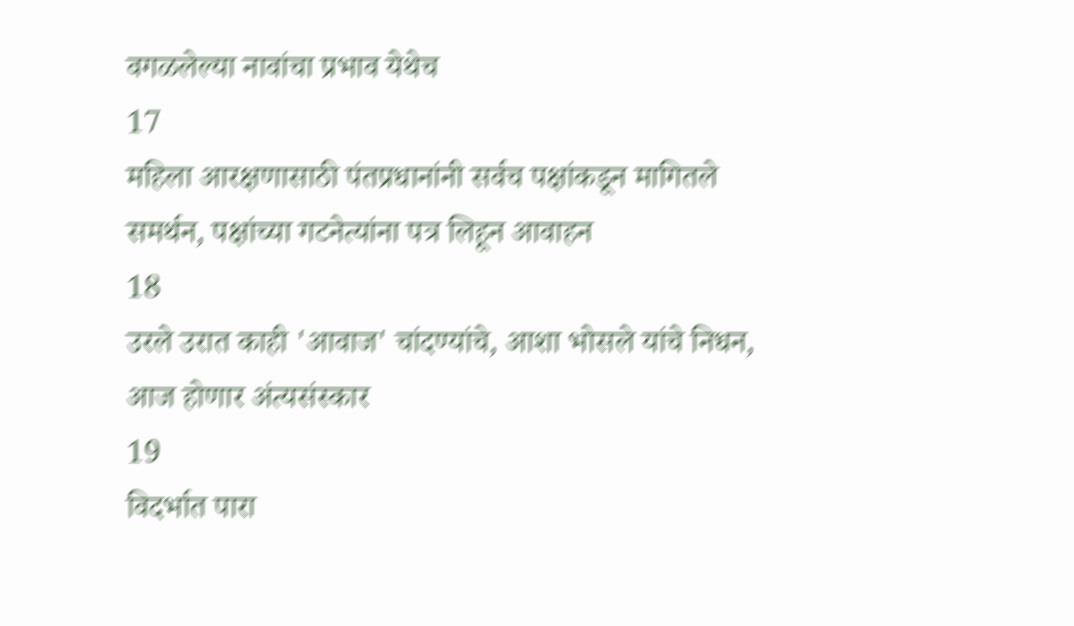वगळलेल्या नावांचा प्रभाव येथेच
17
महिला आरक्षणासाठी पंतप्रधानांनी सर्वच पक्षांकडून मागितले समर्थन, पक्षांच्या गटनेत्यांना पत्र लिहून आवाहन
18
उरले उरात काही 'आवाज' चांदण्यांचे, आशा भोसले यांचे निधन, आज होणार अंत्यसंस्कार
19
विदर्भात पारा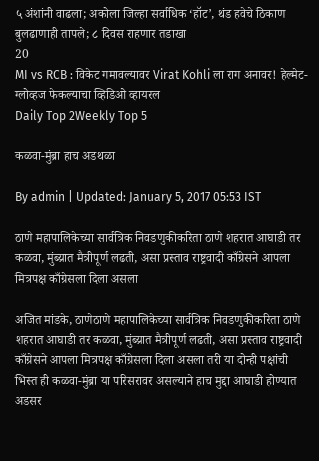५ अंशांनी वाढला; अकोला जिल्हा सर्वाधिक ‘हॉट’, थंड हवेचे ठिकाण बुलढाणाही तापले; ८ दिवस राहणार तडाखा
20
MI vs RCB : विकेट गमावल्यावर Virat Kohli ला राग अनावर! हेल्मेट-ग्लोव्हज फेकल्याचा व्हिडिओ व्हायरल
Daily Top 2Weekly Top 5

कळवा-मुंब्रा हाच अडथळा

By admin | Updated: January 5, 2017 05:53 IST

ठाणे महापालिकेच्या सार्वत्रिक निवडणुकीकरिता ठाणे शहरात आघाडी तर कळवा, मुंब्य्रात मैत्रीपूर्ण लढती, असा प्रस्ताव राष्ट्रवादी काँग्रेसने आपला मित्रपक्ष काँग्रेसला दिला असला

अजित मांडके, ठाणेठाणे महापालिकेच्या सार्वत्रिक निवडणुकीकरिता ठाणे शहरात आघाडी तर कळवा, मुंब्य्रात मैत्रीपूर्ण लढती, असा प्रस्ताव राष्ट्रवादी काँग्रेसने आपला मित्रपक्ष काँग्रेसला दिला असला तरी या दोन्ही पक्षांची भिस्त ही कळवा-मुंब्रा या परिसरावर असल्याने हाच मुद्दा आघाडी होण्यात अडसर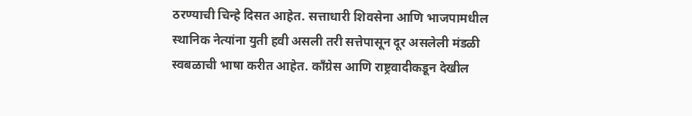ठरण्याची चिन्हे दिसत आहेत. सत्ताधारी शिवसेना आणि भाजपामधील स्थानिक नेत्यांना युती हवी असली तरी सत्तेपासून दूर असलेली मंडळी स्वबळाची भाषा करीत आहेत. काँग्रेस आणि राष्ट्रवादीकडून देखील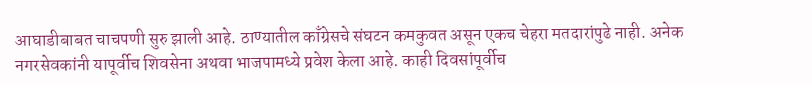आघाडीबाबत चाचपणी सुरु झाली आहे. ठाण्यातील काँग्रेसचे संघटन कमकुवत असून एकच चेहरा मतदारांपुढे नाही. अनेक नगरसेवकांनी यापूर्वीच शिवसेना अथवा भाजपामध्ये प्रवेश केला आहे. काही दिवसांपूर्वीच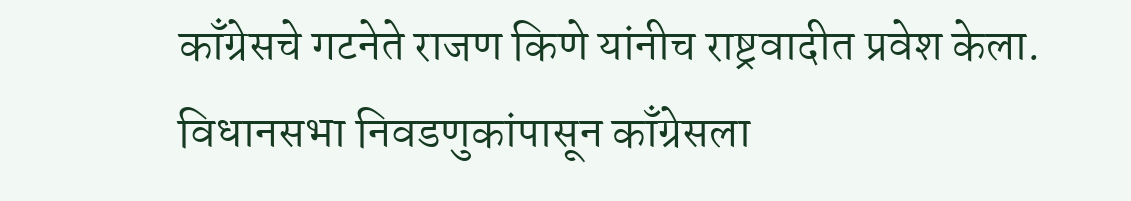काँग्रेसचे गटनेते राजण किणे यांनीच राष्ट्रवादीत प्रवेश केला. विधानसभा निवडणुकांपासून काँग्रेसला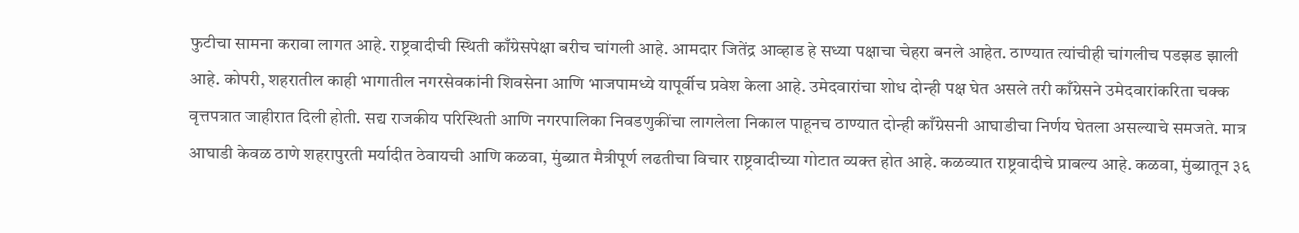फुटीचा सामना करावा लागत आहे. राष्ट्रवादीची स्थिती काँग्रेसपेक्षा बरीच चांगली आहे. आमदार जितेंद्र आव्हाड हे सध्या पक्षाचा चेहरा बनले आहेत. ठाण्यात त्यांचीही चांगलीच पडझड झाली आहे. कोपरी, शहरातील काही भागातील नगरसेवकांनी शिवसेना आणि भाजपामध्ये यापूर्वीच प्रवेश केला आहे. उमेदवारांचा शोध दोन्ही पक्ष घेत असले तरी काँग्रेसने उमेदवारांकरिता चक्क वृत्तपत्रात जाहीरात दिली होती. सद्य राजकीय परिस्थिती आणि नगरपालिका निवडणुकींचा लागलेला निकाल पाहूनच ठाण्यात दोन्ही काँग्रेसनी आघाडीचा निर्णय घेतला असल्याचे समजते. मात्र आघाडी केवळ ठाणे शहरापुरती मर्यादीत ठेवायची आणि कळवा, मुंब्य्रात मैत्रीपूर्ण लढतीचा विचार राष्ट्रवादीच्या गोटात व्यक्त होत आहे. कळव्यात राष्ट्रवादीचे प्राबल्य आहे. कळवा, मुंब्य्रातून ३६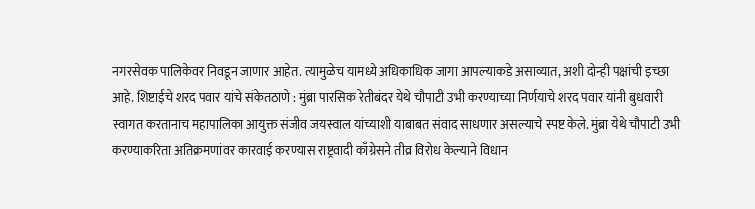नगरसेवक पालिकेवर निवडून जाणार आहेत. त्यामुळेच यामध्ये अधिकाधिक जागा आपल्याकडे असाव्यात, अशी दोन्ही पक्षांची इच्छा आहे. शिष्टाईचे शरद पवार यांचे संकेतठाणे : मुंब्रा पारसिक रेतीबंदर येथे चौपाटी उभी करण्याच्या निर्णयाचे शरद पवार यांनी बुधवारी स्वागत करतानाच महापालिका आयुक्त संजीव जयस्वाल यांच्याशी याबाबत संवाद साधणार असल्याचे स्पष्ट केले. मुंब्रा येथे चौपाटी उभी करण्याकरिता अतिक्रमणांवर कारवाई करण्यास राष्ट्रवादी काँग्रेसने तीव्र विरोध केल्याने विधान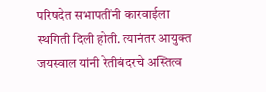परिषदेत सभापतींनी कारवाईला स्थगिती दिली होती. त्यानंतर आयुक्त जयस्वाल यांनी रेतीबंदरचे अस्तित्व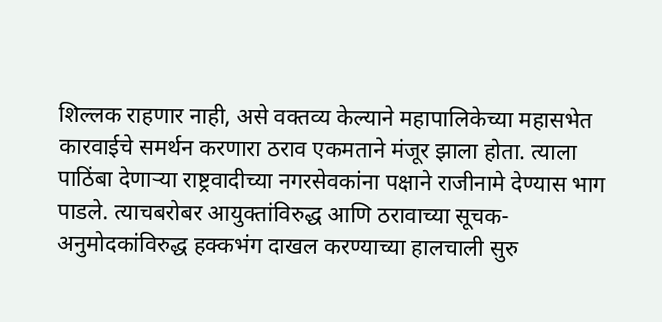शिल्लक राहणार नाही, असे वक्तव्य केल्याने महापालिकेच्या महासभेत कारवाईचे समर्थन करणारा ठराव एकमताने मंजूर झाला होता. त्याला पाठिंबा देणाऱ्या राष्ट्रवादीच्या नगरसेवकांना पक्षाने राजीनामे देण्यास भाग पाडले. त्याचबरोबर आयुक्तांविरुद्ध आणि ठरावाच्या सूचक-अनुमोदकांविरुद्ध हक्कभंग दाखल करण्याच्या हालचाली सुरु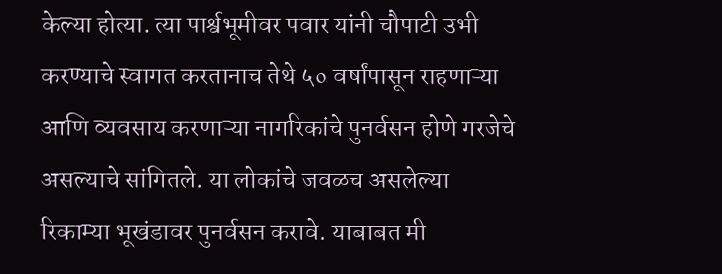केल्या होत्या. त्या पार्श्वभूमीवर पवार यांनी चौपाटी उभी करण्याचे स्वागत करतानाच तेथे ५० वर्षांपासून राहणाऱ्या आणि व्यवसाय करणाऱ्या नागरिकांचे पुनर्वसन होणे गरजेचे असल्याचे सांगितले. या लोकांचे जवळच असलेल्या रिकाम्या भूखंडावर पुनर्वसन करावे. याबाबत मी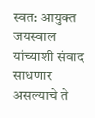स्वत: आयुक्त जयस्वाल यांच्याशी संवाद साधणार असल्याचे ते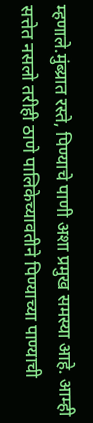म्हणाले.मुंब्य्रात रस्ते, पिण्याचे पाणी अशा प्रमुख समस्या आहे. आम्ही सत्तेत नसलो तरीही ठाणे पालिकेच्यावतीने पिण्याच्या पाण्याची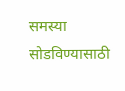समस्या सोडविण्यासाठी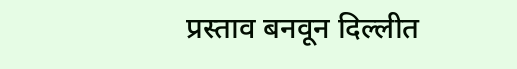प्रस्ताव बनवून दिल्लीत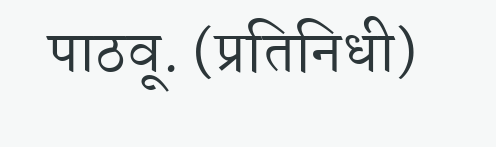पाठवू. (प्रतिनिधी)